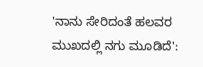'ನಾನು ಸೇರಿದಂತೆ ಹಲವರ ಮುಖದಲ್ಲಿ ನಗು ಮೂಡಿದೆ':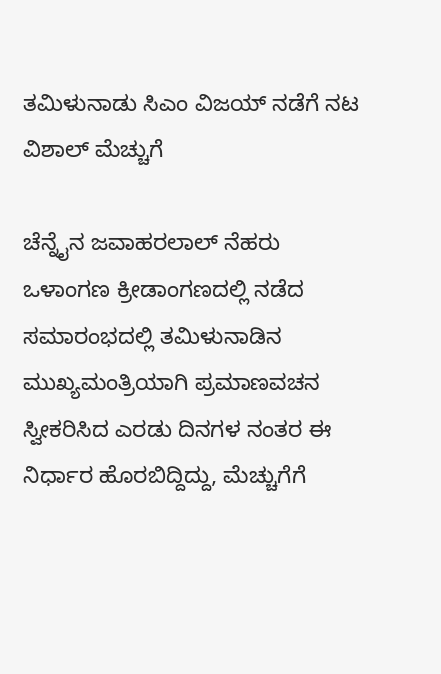ತಮಿಳುನಾಡು ಸಿಎಂ ವಿಜಯ್ ನಡೆಗೆ ನಟ ವಿಶಾಲ್ ಮೆಚ್ಚುಗೆ

ಚೆನ್ನೈನ ಜವಾಹರಲಾಲ್ ನೆಹರು ಒಳಾಂಗಣ ಕ್ರೀಡಾಂಗಣದಲ್ಲಿ ನಡೆದ ಸಮಾರಂಭದಲ್ಲಿ ತಮಿಳುನಾಡಿನ ಮುಖ್ಯಮಂತ್ರಿಯಾಗಿ ಪ್ರಮಾಣವಚನ ಸ್ವೀಕರಿಸಿದ ಎರಡು ದಿನಗಳ ನಂತರ ಈ ನಿರ್ಧಾರ ಹೊರಬಿದ್ದಿದ್ದು, ಮೆಚ್ಚುಗೆಗೆ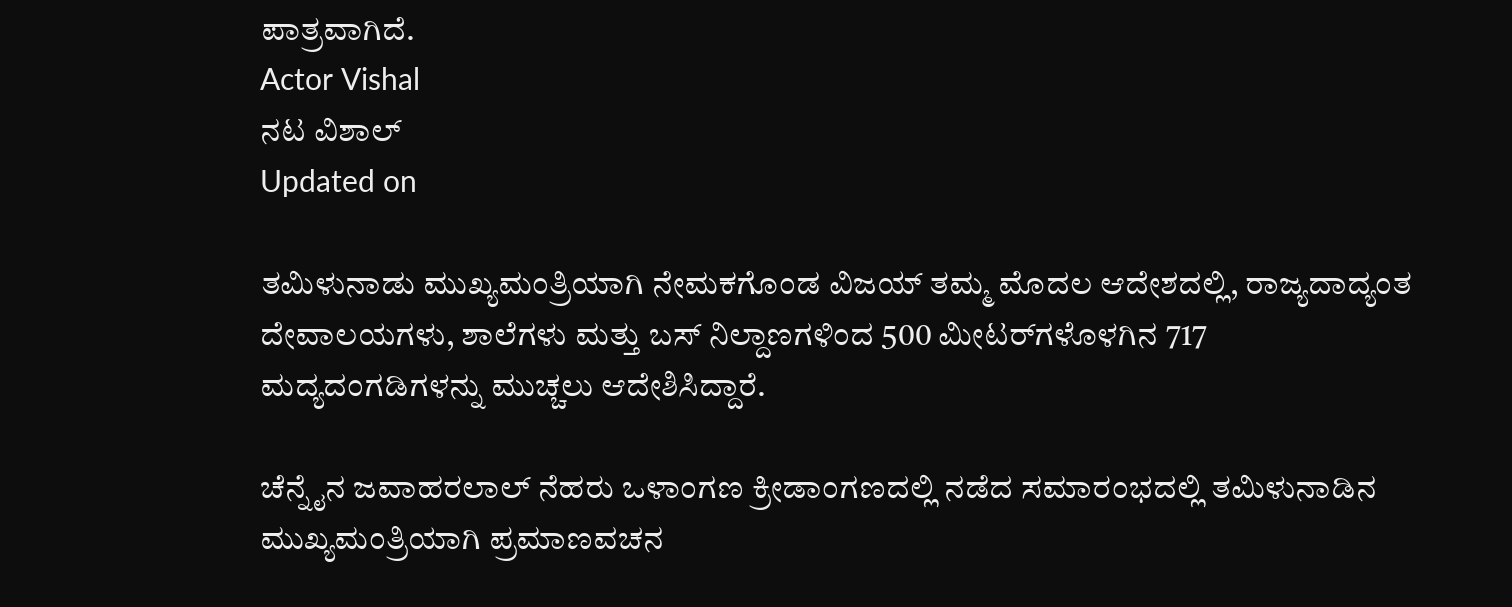ಪಾತ್ರವಾಗಿದೆ.
Actor Vishal
ನಟ ವಿಶಾಲ್
Updated on

ತಮಿಳುನಾಡು ಮುಖ್ಯಮಂತ್ರಿಯಾಗಿ ನೇಮಕಗೊಂಡ ವಿಜಯ್ ತಮ್ಮ ಮೊದಲ ಆದೇಶದಲ್ಲಿ, ರಾಜ್ಯದಾದ್ಯಂತ ದೇವಾಲಯಗಳು, ಶಾಲೆಗಳು ಮತ್ತು ಬಸ್ ನಿಲ್ದಾಣಗಳಿಂದ 500 ಮೀಟರ್‌ಗಳೊಳಗಿನ 717 ಮದ್ಯದಂಗಡಿಗಳನ್ನು ಮುಚ್ಚಲು ಆದೇಶಿಸಿದ್ದಾರೆ.

ಚೆನ್ನೈನ ಜವಾಹರಲಾಲ್ ನೆಹರು ಒಳಾಂಗಣ ಕ್ರೀಡಾಂಗಣದಲ್ಲಿ ನಡೆದ ಸಮಾರಂಭದಲ್ಲಿ ತಮಿಳುನಾಡಿನ ಮುಖ್ಯಮಂತ್ರಿಯಾಗಿ ಪ್ರಮಾಣವಚನ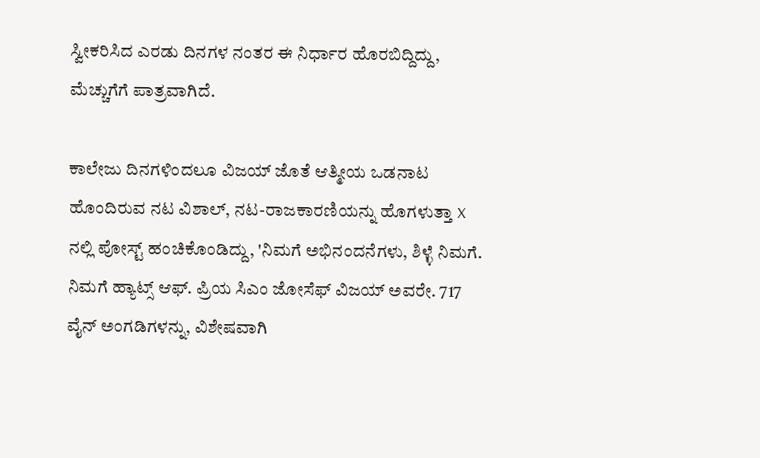ಸ್ವೀಕರಿಸಿದ ಎರಡು ದಿನಗಳ ನಂತರ ಈ ನಿರ್ಧಾರ ಹೊರಬಿದ್ದಿದ್ದು, ಮೆಚ್ಚುಗೆಗೆ ಪಾತ್ರವಾಗಿದೆ.

ಕಾಲೇಜು ದಿನಗಳಿಂದಲೂ ವಿಜಯ್ ಜೊತೆ ಆತ್ಮೀಯ ಒಡನಾಟ ಹೊಂದಿರುವ ನಟ ವಿಶಾಲ್, ನಟ-ರಾಜಕಾರಣಿಯನ್ನು ಹೊಗಳುತ್ತಾ X ನಲ್ಲಿ ಪೋಸ್ಟ್ ಹಂಚಿಕೊಂಡಿದ್ದು, 'ನಿಮಗೆ ಅಭಿನಂದನೆಗಳು, ಶಿಳ್ಳೆ ನಿಮಗೆ. ನಿಮಗೆ ಹ್ಯಾಟ್ಸ್ ಆಫ್. ಪ್ರಿಯ ಸಿಎಂ ಜೋಸೆಫ್ ವಿಜಯ್ ಅವರೇ. 717 ವೈನ್ ಅಂಗಡಿಗಳನ್ನು, ವಿಶೇಷವಾಗಿ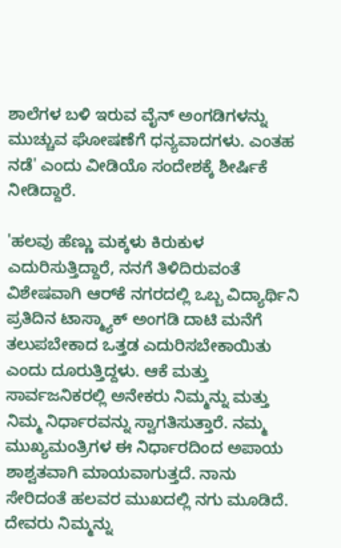ಶಾಲೆಗಳ ಬಳಿ ಇರುವ ವೈನ್ ಅಂಗಡಿಗಳನ್ನು ಮುಚ್ಚುವ ಘೋಷಣೆಗೆ ಧನ್ಯವಾದಗಳು. ಎಂತಹ ನಡೆ' ಎಂದು ವೀಡಿಯೊ ಸಂದೇಶಕ್ಕೆ ಶೀರ್ಷಿಕೆ ನೀಡಿದ್ದಾರೆ.

'ಹಲವು ಹೆಣ್ಣು ಮಕ್ಕಳು ಕಿರುಕುಳ ಎದುರಿಸುತ್ತಿದ್ದಾರೆ, ನನಗೆ ತಿಳಿದಿರುವಂತೆ ವಿಶೇಷವಾಗಿ ಆರ್‌ಕೆ ನಗರದಲ್ಲಿ ಒಬ್ಬ ವಿದ್ಯಾರ್ಥಿನಿ ಪ್ರತಿದಿನ ಟಾಸ್ಮ್ಯಾಕ್ ಅಂಗಡಿ ದಾಟಿ ಮನೆಗೆ ತಲುಪಬೇಕಾದ ಒತ್ತಡ ಎದುರಿಸಬೇಕಾಯಿತು ಎಂದು ದೂರುತ್ತಿದ್ದಳು. ಆಕೆ ಮತ್ತು ಸಾರ್ವಜನಿಕರಲ್ಲಿ ಅನೇಕರು ನಿಮ್ಮನ್ನು ಮತ್ತು ನಿಮ್ಮ ನಿರ್ಧಾರವನ್ನು ಸ್ವಾಗತಿಸುತ್ತಾರೆ. ನಮ್ಮ ಮುಖ್ಯಮಂತ್ರಿಗಳ ಈ ನಿರ್ಧಾರದಿಂದ ಅಪಾಯ ಶಾಶ್ವತವಾಗಿ ಮಾಯವಾಗುತ್ತದೆ. ನಾನು ಸೇರಿದಂತೆ ಹಲವರ ಮುಖದಲ್ಲಿ ನಗು ಮೂಡಿದೆ. ದೇವರು ನಿಮ್ಮನ್ನು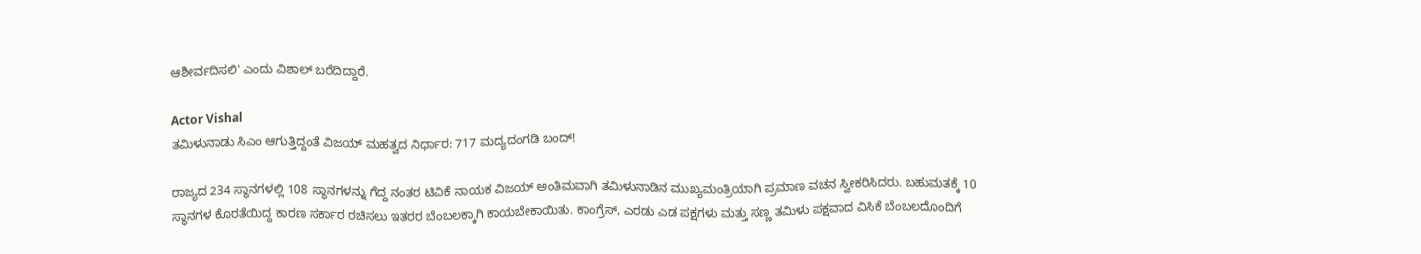ಆಶೀರ್ವದಿಸಲಿ' ಎಂದು ವಿಶಾಲ್ ಬರೆದಿದ್ದಾರೆ.

Actor Vishal
ತಮಿಳುನಾಡು ಸಿಎಂ ಆಗುತ್ತಿದ್ದಂತೆ ವಿಜಯ್ ಮಹತ್ವದ ನಿರ್ಧಾರ: 717 ಮದ್ಯದಂಗಡಿ ಬಂದ್!

ರಾಜ್ಯದ 234 ಸ್ಥಾನಗಳಲ್ಲಿ 108 ಸ್ಥಾನಗಳನ್ನು ಗೆದ್ದ ನಂತರ ಟಿವಿಕೆ ನಾಯಕ ವಿಜಯ್ ಅಂತಿಮವಾಗಿ ತಮಿಳುನಾಡಿನ ಮುಖ್ಯಮಂತ್ರಿಯಾಗಿ ಪ್ರಮಾಣ ವಚನ ಸ್ವೀಕರಿಸಿದರು. ಬಹುಮತಕ್ಕೆ 10 ಸ್ಥಾನಗಳ ಕೊರತೆಯಿದ್ದ ಕಾರಣ ಸರ್ಕಾರ ರಚಿಸಲು ಇತರರ ಬೆಂಬಲಕ್ಕಾಗಿ ಕಾಯಬೇಕಾಯಿತು. ಕಾಂಗ್ರೆಸ್, ಎರಡು ಎಡ ಪಕ್ಷಗಳು ಮತ್ತು ಸಣ್ಣ ತಮಿಳು ಪಕ್ಷವಾದ ವಿಸಿಕೆ ಬೆಂಬಲದೊಂದಿಗೆ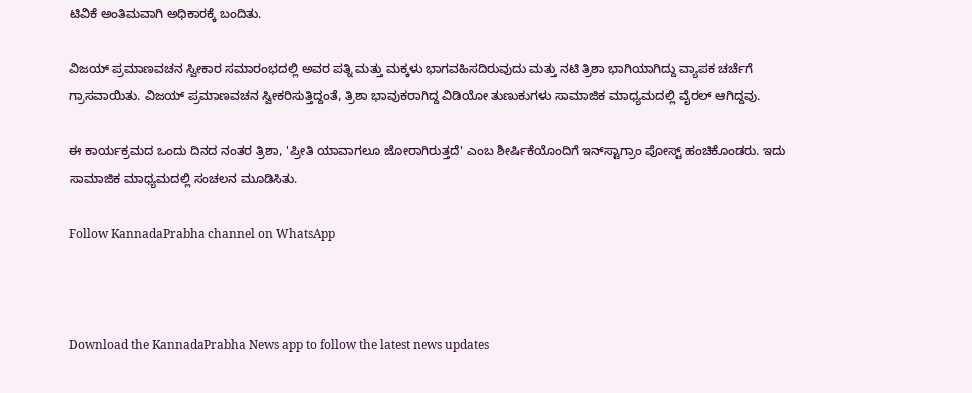ಟಿವಿಕೆ ಅಂತಿಮವಾಗಿ ಅಧಿಕಾರಕ್ಕೆ ಬಂದಿತು.

ವಿಜಯ್ ಪ್ರಮಾಣವಚನ ಸ್ವೀಕಾರ ಸಮಾರಂಭದಲ್ಲಿ ಅವರ ಪತ್ನಿ ಮತ್ತು ಮಕ್ಕಳು ಭಾಗವಹಿಸದಿರುವುದು ಮತ್ತು ನಟಿ ತ್ರಿಶಾ ಭಾಗಿಯಾಗಿದ್ದು ವ್ಯಾಪಕ ಚರ್ಚೆಗೆ ಗ್ರಾಸವಾಯಿತು. ವಿಜಯ್ ಪ್ರಮಾಣವಚನ ಸ್ವೀಕರಿಸುತ್ತಿದ್ದಂತೆ, ತ್ರಿಶಾ ಭಾವುಕರಾಗಿದ್ದ ವಿಡಿಯೋ ತುಣುಕುಗಳು ಸಾಮಾಜಿಕ ಮಾಧ್ಯಮದಲ್ಲಿ ವೈರಲ್ ಆಗಿದ್ದವು.

ಈ ಕಾರ್ಯಕ್ರಮದ ಒಂದು ದಿನದ ನಂತರ ತ್ರಿಶಾ, 'ಪ್ರೀತಿ ಯಾವಾಗಲೂ ಜೋರಾಗಿರುತ್ತದೆ' ಎಂಬ ಶೀರ್ಷಿಕೆಯೊಂದಿಗೆ ಇನ್‌ಸ್ಟಾಗ್ರಾಂ ಪೋಸ್ಟ್ ಹಂಚಿಕೊಂಡರು. ಇದು ಸಾಮಾಜಿಕ ಮಾಧ್ಯಮದಲ್ಲಿ ಸಂಚಲನ ಮೂಡಿಸಿತು.

Follow KannadaPrabha channel on WhatsApp



Download the KannadaPrabha News app to follow the latest news updates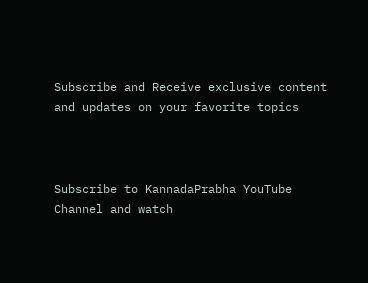Subscribe and Receive exclusive content and updates on your favorite topics



Subscribe to KannadaPrabha YouTube Channel and watch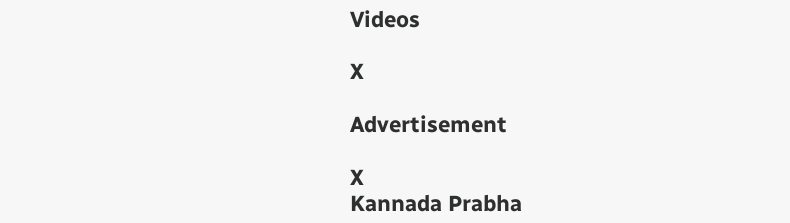Videos

X

Advertisement

X
Kannada Prabha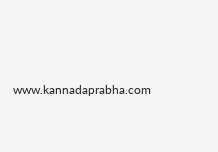www.kannadaprabha.com